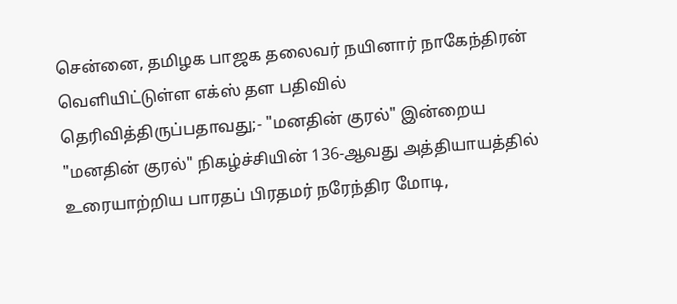சென்னை, தமிழக பாஜக தலைவர் நயினார் நாகேந்திரன் வெளியிட்டுள்ள எக்ஸ் தள பதிவில் தெரிவித்திருப்பதாவது;- "மனதின் குரல்" இன்றைய "மனதின் குரல்" நிகழ்ச்சியின் 136-ஆவது அத்தியாயத்தில் உரையாற்றிய பாரதப் பிரதமர் நரேந்திர மோடி,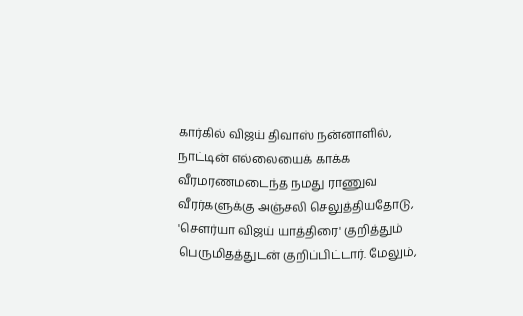கார்கில் விஜய் திவாஸ் நன்னாளில், நாட்டின் எல்லையைக் காக்க வீரமரணமடைந்த நமது ராணுவ வீரர்களுக்கு அஞ்சலி செலுத்தியதோடு, 'சௌர்யா விஜய் யாத்திரை' குறித்தும் பெருமிதத்துடன் குறிப்பிட்டார். மேலும்,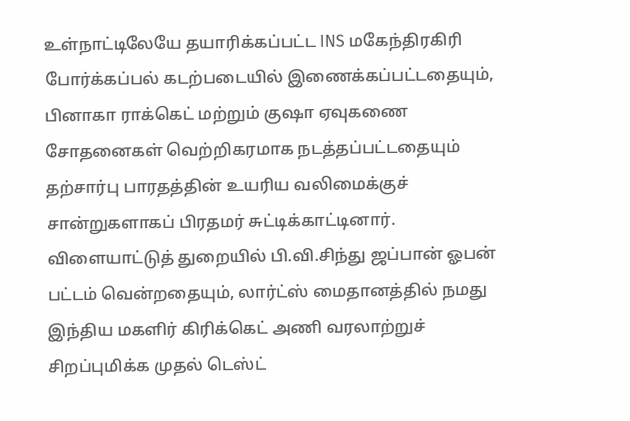உள்நாட்டிலேயே தயாரிக்கப்பட்ட INS மகேந்திரகிரி போர்க்கப்பல் கடற்படையில் இணைக்கப்பட்டதையும், பினாகா ராக்கெட் மற்றும் குஷா ஏவுகணை சோதனைகள் வெற்றிகரமாக நடத்தப்பட்டதையும் தற்சார்பு பாரதத்தின் உயரிய வலிமைக்குச் சான்றுகளாகப் பிரதமர் சுட்டிக்காட்டினார். விளையாட்டுத் துறையில் பி.வி.சிந்து ஜப்பான் ஓபன் பட்டம் வென்றதையும், லார்ட்ஸ் மைதானத்தில் நமது இந்திய மகளிர் கிரிக்கெட் அணி வரலாற்றுச் சிறப்புமிக்க முதல் டெஸ்ட்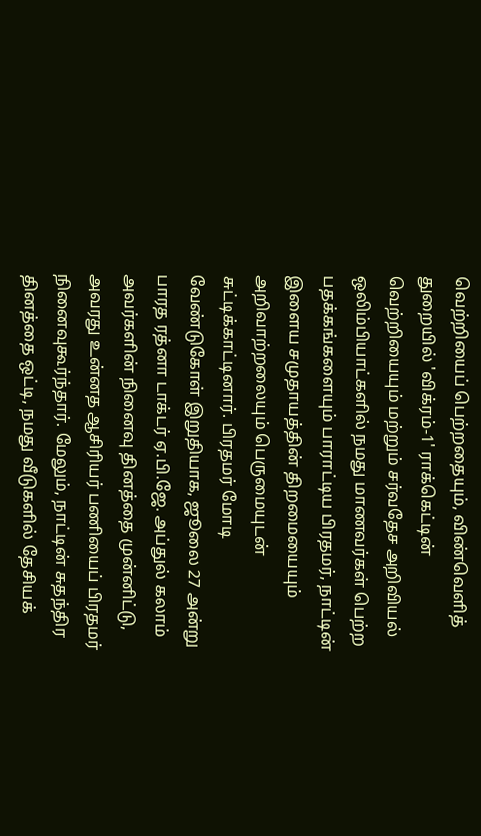வெற்றியைப் பெற்றதையும், விண்வெளித் துறையில் 'விக்ரம்-1' ராக்கெட்டின் வெற்றியையும் மற்றும் சர்வதேச அறிவியல் ஒலிம்பியாட்களில் நமது மாணவர்கள் பெற்ற பதக்கங்களையும் பாராட்டிய பிரதமர், நாட்டின் இளைய சமுதாயத்தின் திறமையையும் அறிவாற்றலையும் பெருமையுடன் சுட்டிக்காட்டினார். பிரதமர் மோடி வேண்டுகோள் இறுதியாக, ஜூலை 27 அன்று பாரத ரத்னா டாக்டர் ஏ.பி.ஜே. அப்துல் கலாம் அவர்களின் நினைவு தினத்தை முன்னிட்டு, அவரது உன்னத ஆசிரியர் பணியைப் பிரதமர் நினைவுகூர்ந்தார். மேலும், நாட்டின் சுதந்திர தினத்தை ஒட்டி, நமது வீடுகளில் தேசியக்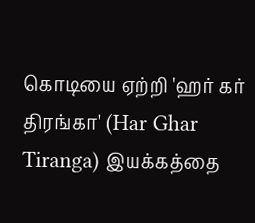கொடியை ஏற்றி 'ஹர் கர் திரங்கா' (Har Ghar Tiranga) இயக்கத்தை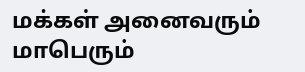மக்கள் அனைவரும் மாபெரும்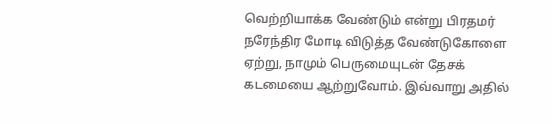வெற்றியாக்க வேண்டும் என்று பிரதமர் நரேந்திர மோடி விடுத்த வேண்டுகோளை ஏற்று, நாமும் பெருமையுடன் தேசக் கடமையை ஆற்றுவோம். இவ்வாறு அதில்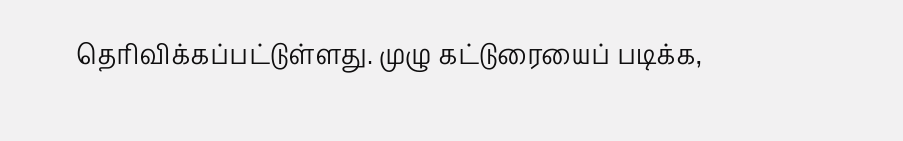தெரிவிக்கப்பட்டுள்ளது. முழு கட்டுரையைப் படிக்க,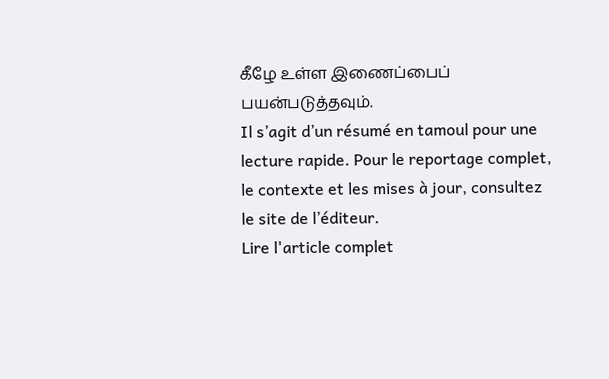கீழே உள்ள இணைப்பைப் பயன்படுத்தவும்.
Il s’agit d’un résumé en tamoul pour une lecture rapide. Pour le reportage complet, le contexte et les mises à jour, consultez le site de l’éditeur.
Lire l'article complet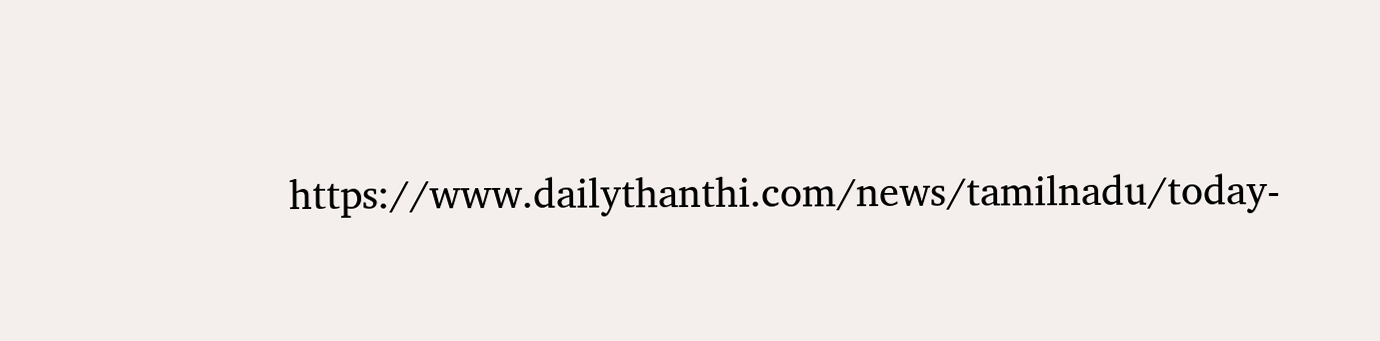https://www.dailythanthi.com/news/tamilnadu/today-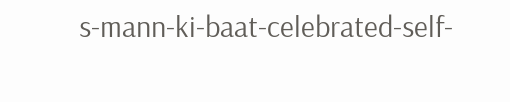s-mann-ki-baat-celebrated-self-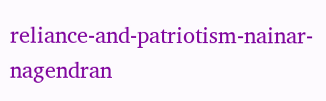reliance-and-patriotism-nainar-nagendran